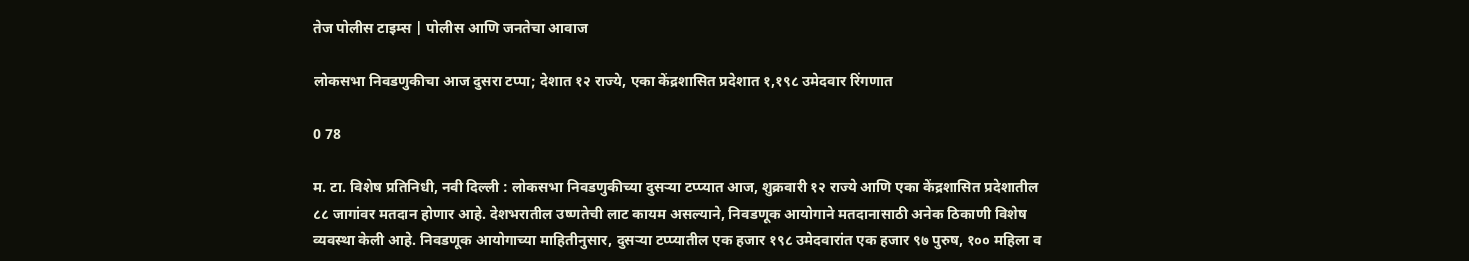तेज पोलीस टाइम्स | पोलीस आणि जनतेचा आवाज

लोकसभा निवडणुकीचा आज दुसरा टप्पा; देशात १२ राज्ये, एका केंद्रशासित प्रदेशात १,१९८ उमेदवार रिंगणात

0 78

म. टा. विशेष प्रतिनिधी, नवी दिल्ली : लोकसभा निवडणुकीच्या दुसऱ्या टप्प्यात आज, शुक्रवारी १२ राज्ये आणि एका केंद्रशासित प्रदेशातील ८८ जागांवर मतदान होणार आहे. देशभरातील उष्णतेची लाट कायम असल्याने, निवडणूक आयोगाने मतदानासाठी अनेक ठिकाणी विशेष व्यवस्था केली आहे. निवडणूक आयोगाच्या माहितीनुसार, दुसऱ्या टप्प्यातील एक हजार १९८ उमेदवारांत एक हजार ९७ पुरुष, १०० महिला व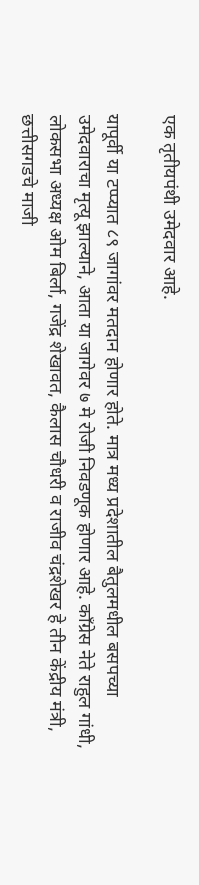एक तृतीयपंथी उमेदवार आहे.

यापूर्वी या टप्प्यात ८९ जागांवर मतदान होणार होते. मात्र मध्य प्रदेशातील बैतुलमधील बसपच्या उमेदवाराचा मृत्यू झाल्याने, आता या जागेवर ७ मे रोजी निवडणूक होणार आहे. काँग्रेस नेते राहुल गांधी, लोकसभा अध्यक्ष ओम बिर्ला, गजेंद्र शेखावत, कैलास चौधरी व राजीव चंद्रशेखर हे तीन केंद्रीय मंत्री, छत्तीसगडचे माजी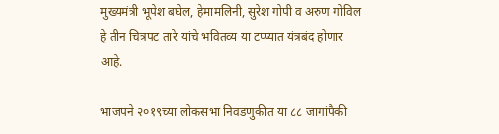मुख्यमंत्री भूपेश बघेल, हेमामलिनी, सुरेश गोपी व अरुण गोविल हे तीन चित्रपट तारे यांचे भवितव्य या टप्प्यात यंत्रबंद होणार आहे.

भाजपने २०१९च्या लोकसभा निवडणुकीत या ८८ जागांपैकी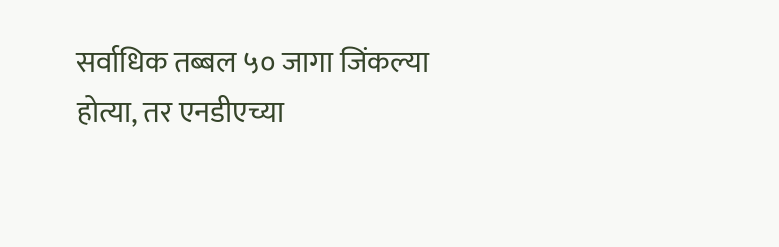सर्वाधिक तब्बल ५० जागा जिंकल्या होत्या, तर एनडीएच्या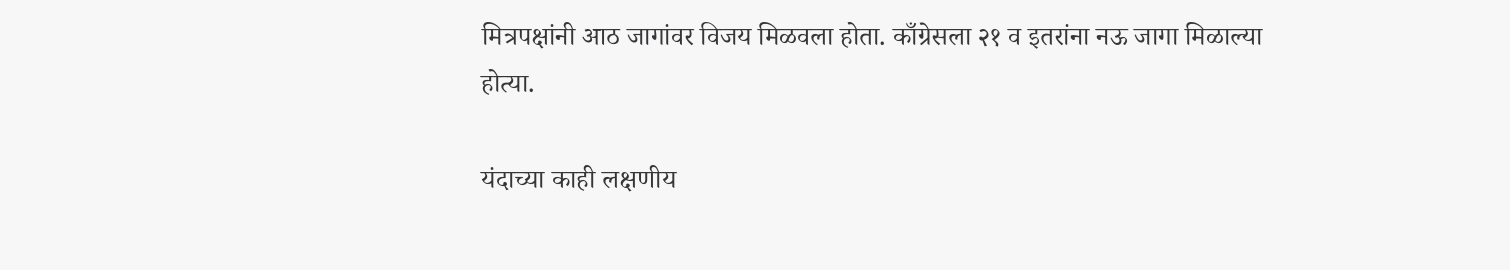मित्रपक्षांनी आठ जागांवर विजय मिळवला होता. काँग्रेसला २१ व इतरांना नऊ जागा मिळाल्या होत्या.

यंदाच्या काही लक्षणीय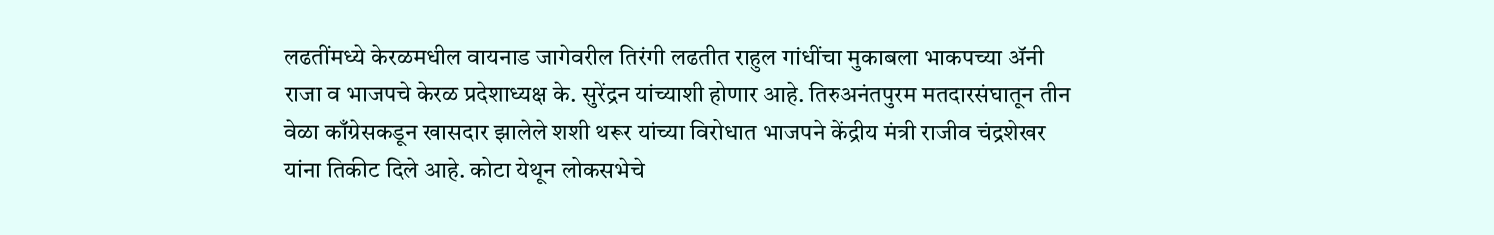लढतींमध्ये केरळमधील वायनाड जागेवरील तिरंगी लढतीत राहुल गांधींचा मुकाबला भाकपच्या ॲनी राजा व भाजपचे केरळ प्रदेशाध्यक्ष के. सुरेंद्रन यांच्याशी होणार आहे. तिरुअनंतपुरम मतदारसंघातून तीन वेळा काँग्रेसकडून खासदार झालेले शशी थरूर यांच्या विरोधात भाजपने केंद्रीय मंत्री राजीव चंद्रशेखर यांना तिकीट दिले आहे. कोटा येथून लोकसभेचे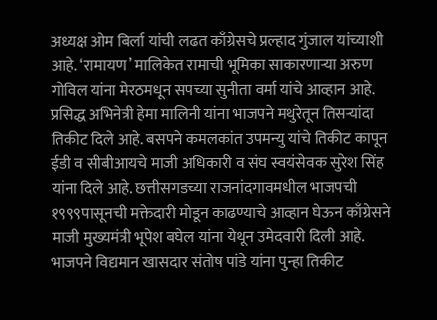अध्यक्ष ओम बिर्ला यांची लढत काँग्रेसचे प्रल्हाद गुंजाल यांच्याशी आहे. ‘रामायण’ मालिकेत रामाची भूमिका साकारणाऱ्या अरुण गोविल यांना मेरठमधून सपच्या सुनीता वर्मा यांचे आव्हान आहे. प्रसिद्ध अभिनेत्री हेमा मालिनी यांना भाजपने मथुरेतून तिसऱ्यांदा तिकीट दिले आहे. बसपने कमलकांत उपमन्यु यांचे तिकीट कापून ईडी व सीबीआयचे माजी अधिकारी व संघ स्वयंसेवक सुरेश सिंह यांना दिले आहे. छत्तीसगडच्या राजनांदगावमधील भाजपची १९९९पासूनची मक्तेदारी मोडून काढण्याचे आव्हान घेऊन काँग्रेसने माजी मुख्यमंत्री भूपेश बघेल यांना येथून उमेदवारी दिली आहे. भाजपने विद्यमान खासदार संतोष पांडे यांना पुन्हा तिकीट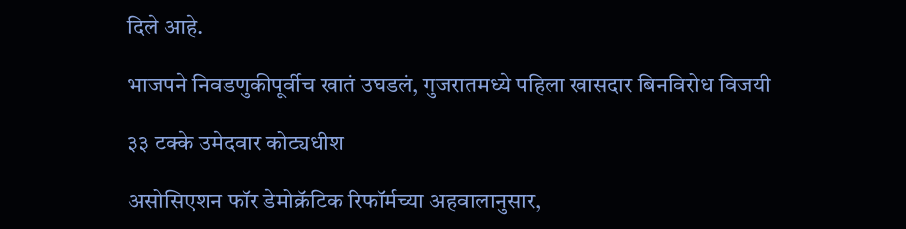दिले आहे.

भाजपने निवडणुकीपूर्वीच खातं उघडलं, गुजरातमध्ये पहिला खासदार बिनविरोध विजयी

३३ टक्के उमेदवार कोट्यधीश

असोसिएशन फॉर डेमोक्रॅटिक रिफॉर्मच्या अहवालानुसार,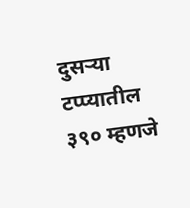दुसऱ्या टप्प्यातील ३९० म्हणजे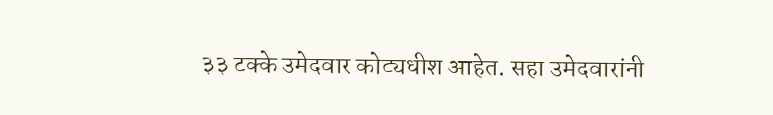३३ टक्के उमेदवार कोट्यधीश आहेत. सहा उमेदवारांनी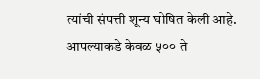त्यांची संपत्ती शून्य घोषित केली आहे. आपल्याकडे केवळ ५०० ते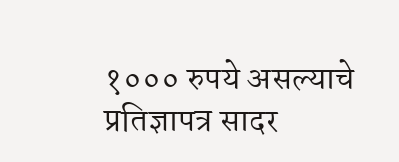१००० रुपये असल्याचे प्रतिज्ञापत्र सादर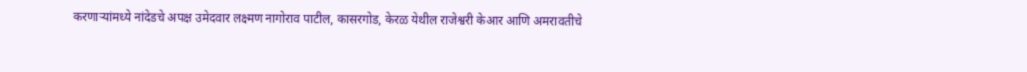करणाऱ्यांमध्ये नांदेडचे अपक्ष उमेदवार लक्ष्मण नागोराव पाटील, कासरगोड, केरळ येथील राजेश्वरी केआर आणि अमरावतीचे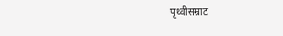पृथ्वीसम्राट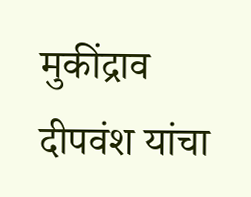मुकींद्राव दीपवंश यांचा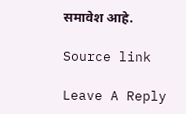समावेश आहे.

Source link

Leave A Reply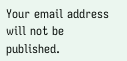Your email address will not be published.